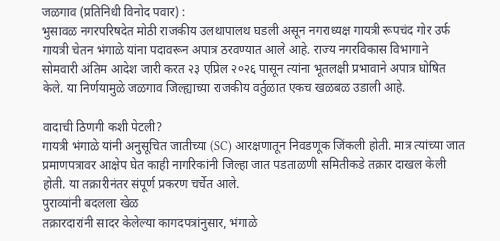जळगाव (प्रतिनिधी विनोद पवार) :
भुसावळ नगरपरिषदेत मोठी राजकीय उलथापालथ घडली असून नगराध्यक्ष गायत्री रूपचंद गोर उर्फ गायत्री चेतन भंगाळे यांना पदावरून अपात्र ठरवण्यात आले आहे. राज्य नगरविकास विभागाने सोमवारी अंतिम आदेश जारी करत २३ एप्रिल २०२६ पासून त्यांना भूतलक्षी प्रभावाने अपात्र घोषित केले. या निर्णयामुळे जळगाव जिल्ह्याच्या राजकीय वर्तुळात एकच खळबळ उडाली आहे.

वादाची ठिणगी कशी पेटली?
गायत्री भंगाळे यांनी अनुसूचित जातीच्या (SC) आरक्षणातून निवडणूक जिंकली होती. मात्र त्यांच्या जात प्रमाणपत्रावर आक्षेप घेत काही नागरिकांनी जिल्हा जात पडताळणी समितीकडे तक्रार दाखल केली होती. या तक्रारीनंतर संपूर्ण प्रकरण चर्चेत आले.
पुराव्यांनी बदलला खेळ
तक्रारदारांनी सादर केलेल्या कागदपत्रांनुसार, भंगाळे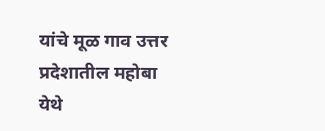यांचे मूळ गाव उत्तर प्रदेशातील महोबा येथे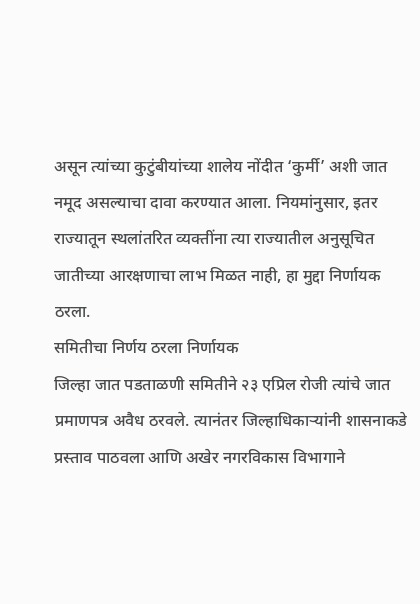असून त्यांच्या कुटुंबीयांच्या शालेय नोंदीत ‘कुर्मी’ अशी जात नमूद असल्याचा दावा करण्यात आला. नियमांनुसार, इतर राज्यातून स्थलांतरित व्यक्तींना त्या राज्यातील अनुसूचित जातीच्या आरक्षणाचा लाभ मिळत नाही, हा मुद्दा निर्णायक ठरला.
समितीचा निर्णय ठरला निर्णायक
जिल्हा जात पडताळणी समितीने २३ एप्रिल रोजी त्यांचे जात प्रमाणपत्र अवैध ठरवले. त्यानंतर जिल्हाधिकाऱ्यांनी शासनाकडे प्रस्ताव पाठवला आणि अखेर नगरविकास विभागाने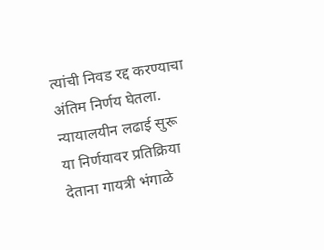त्यांची निवड रद्द करण्याचा अंतिम निर्णय घेतला.
न्यायालयीन लढाई सुरू
या निर्णयावर प्रतिक्रिया देताना गायत्री भंगाळे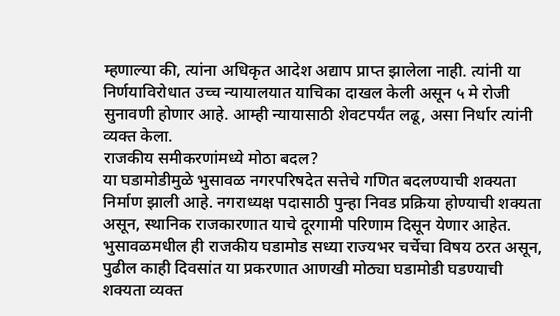म्हणाल्या की, त्यांना अधिकृत आदेश अद्याप प्राप्त झालेला नाही. त्यांनी या निर्णयाविरोधात उच्च न्यायालयात याचिका दाखल केली असून ५ मे रोजी सुनावणी होणार आहे. आम्ही न्यायासाठी शेवटपर्यंत लढू, असा निर्धार त्यांनी व्यक्त केला.
राजकीय समीकरणांमध्ये मोठा बदल?
या घडामोडीमुळे भुसावळ नगरपरिषदेत सत्तेचे गणित बदलण्याची शक्यता निर्माण झाली आहे. नगराध्यक्ष पदासाठी पुन्हा निवड प्रक्रिया होण्याची शक्यता असून, स्थानिक राजकारणात याचे दूरगामी परिणाम दिसून येणार आहेत.
भुसावळमधील ही राजकीय घडामोड सध्या राज्यभर चर्चेचा विषय ठरत असून, पुढील काही दिवसांत या प्रकरणात आणखी मोठ्या घडामोडी घडण्याची शक्यता व्यक्त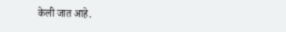केली जात आहे.